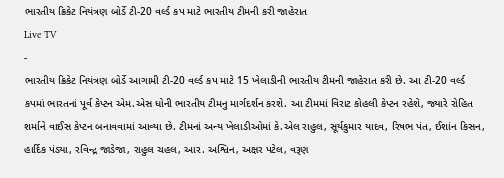ભારતીય ક્રિકેટ નિયંત્રણ બોર્ડે ટી-20 વર્લ્ડ કપ માટે ભારતીય ટીમની કરી જાહેરાત
Live TV
-
ભારતીય ક્રિકેટ નિયંત્રણ બોર્ડે આગામી ટી-20 વર્લ્ડ કપ માટે 15 ખેલાડીની ભારતીય ટીમની જાહેરાત કરી છે. આ ટી-20 વર્લ્ડ કપમાં ભારતનાં પૂર્વ કેપ્ટન એમ.એસ ધોની ભારતીય ટીમનુ માર્ગદર્શન કરશે. આ ટીમમાં વિરાટ કોહલી કેપ્ટન રહેશે, જ્યારે રોહિત શર્માને વાઈસ કેપ્ટન બનાવવામાં આવ્યા છે. ટીમનાં અન્ય ખેલાડીઓમાં કે.એલ રાહુલ, સૂર્યકુમાર યાદવ, રિષભ પંત, ઈશાંન કિસન, હાર્દિક પંડ્યા, રવિન્દ્ર જાડેજા, રાહુલ ચહલ, આર. અશ્વિન, અક્ષર પટેલ, વરૂણ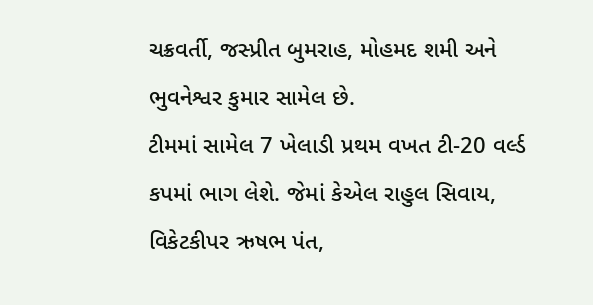ચક્રવર્તી, જસ્પ્રીત બુમરાહ, મોહમદ શમી અને ભુવનેશ્વર કુમાર સામેલ છે.
ટીમમાં સામેલ 7 ખેલાડી પ્રથમ વખત ટી-20 વર્લ્ડ કપમાં ભાગ લેશે. જેમાં કેએલ રાહુલ સિવાય, વિકેટકીપર ઋષભ પંત,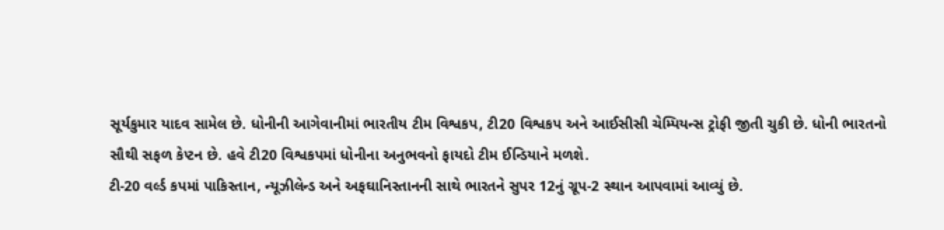સૂર્યકુમાર યાદવ સામેલ છે. ધોનીની આગેવાનીમાં ભારતીય ટીમ વિશ્વકપ, ટી20 વિશ્વકપ અને આઈસીસી ચેમ્પિયન્સ ટ્રોફી જીતી ચુકી છે. ધોની ભારતનો સૌથી સફળ કેપ્ટન છે. હવે ટી20 વિશ્વકપમાં ધોનીના અનુભવનો ફાયદો ટીમ ઈન્ડિયાને મળશે.
ટી-20 વર્લ્ડ કપમાં પાકિસ્તાન, ન્યૂઝીલેન્ડ અને અફઘાનિસ્તાનની સાથે ભારતને સુપર 12નું ગ્રૂપ-2 સ્થાન આપવામાં આવ્યું છે.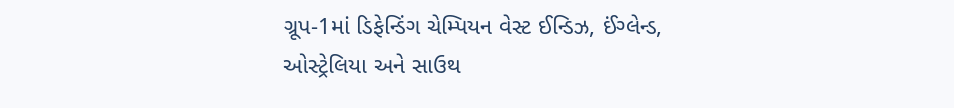ગ્રૂપ-1માં ડિફેન્ડિંગ ચેમ્પિયન વેસ્ટ ઈન્ડિઝ, ઈંગ્લેન્ડ, ઓસ્ટ્રેલિયા અને સાઉથ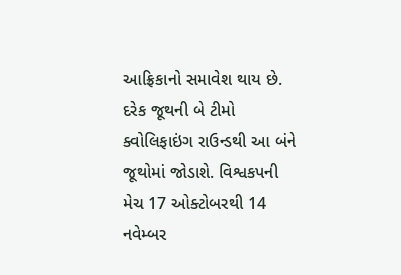આફ્રિકાનો સમાવેશ થાય છે. દરેક જૂથની બે ટીમો ક્વોલિફાઇંગ રાઉન્ડથી આ બંને જૂથોમાં જોડાશે. વિશ્વકપની મેચ 17 ઓક્ટોબરથી 14 નવેમ્બર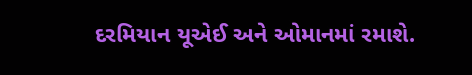દરમિયાન યૂએઈ અને ઓમાનમાં રમાશે.